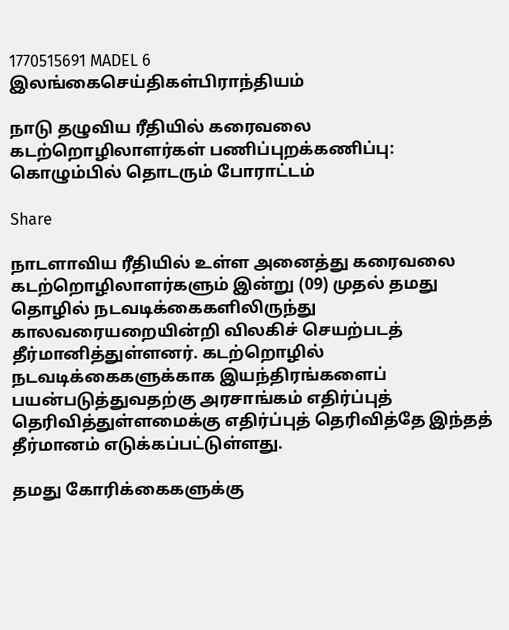1770515691 MADEL 6
இலங்கைசெய்திகள்பிராந்தியம்

நாடு தழுவிய ரீதியில் கரைவலை கடற்றொழிலாளர்கள் பணிப்புறக்கணிப்பு: கொழும்பில் தொடரும் போராட்டம்

Share

நாடளாவிய ரீதியில் உள்ள அனைத்து கரைவலை கடற்றொழிலாளர்களும் இன்று (09) முதல் தமது தொழில் நடவடிக்கைகளிலிருந்து காலவரையறையின்றி விலகிச் செயற்படத் தீர்மானித்துள்ளனர். கடற்றொழில் நடவடிக்கைகளுக்காக இயந்திரங்களைப் பயன்படுத்துவதற்கு அரசாங்கம் எதிர்ப்புத் தெரிவித்துள்ளமைக்கு எதிர்ப்புத் தெரிவித்தே இந்தத் தீர்மானம் எடுக்கப்பட்டுள்ளது.

தமது கோரிக்கைகளுக்கு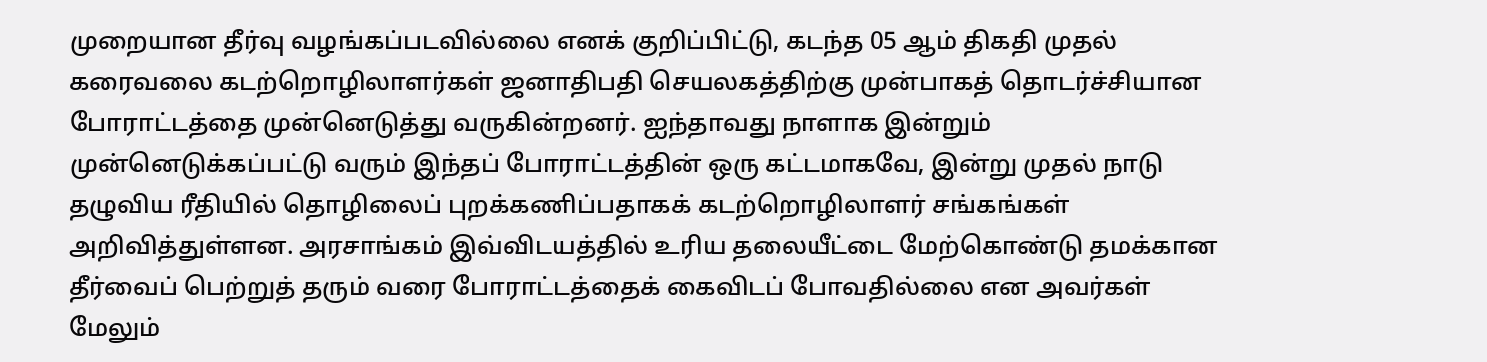முறையான தீர்வு வழங்கப்படவில்லை எனக் குறிப்பிட்டு, கடந்த 05 ஆம் திகதி முதல் கரைவலை கடற்றொழிலாளர்கள் ஜனாதிபதி செயலகத்திற்கு முன்பாகத் தொடர்ச்சியான போராட்டத்தை முன்னெடுத்து வருகின்றனர். ஐந்தாவது நாளாக இன்றும் முன்னெடுக்கப்பட்டு வரும் இந்தப் போராட்டத்தின் ஒரு கட்டமாகவே, இன்று முதல் நாடு தழுவிய ரீதியில் தொழிலைப் புறக்கணிப்பதாகக் கடற்றொழிலாளர் சங்கங்கள் அறிவித்துள்ளன. அரசாங்கம் இவ்விடயத்தில் உரிய தலையீட்டை மேற்கொண்டு தமக்கான தீர்வைப் பெற்றுத் தரும் வரை போராட்டத்தைக் கைவிடப் போவதில்லை என அவர்கள் மேலும்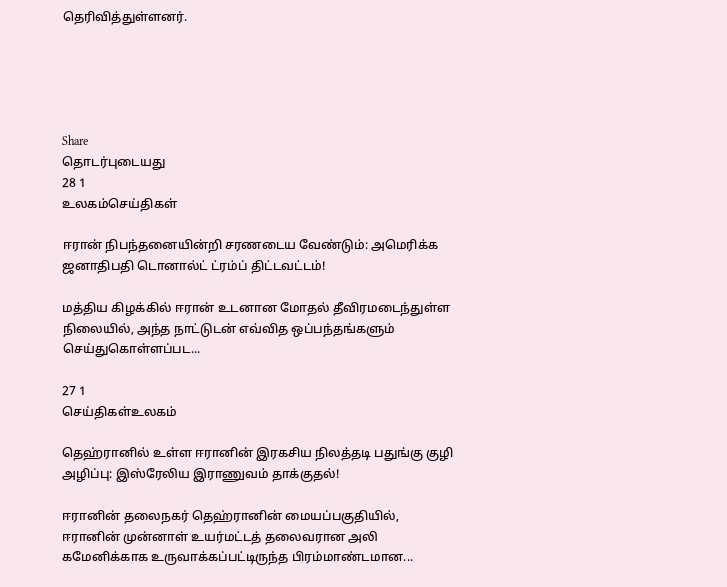தெரிவித்துள்ளனர்.





Share
தொடர்புடையது
28 1
உலகம்செய்திகள்

ஈரான் நிபந்தனையின்றி சரணடைய வேண்டும்: அமெரிக்க ஜனாதிபதி டொனால்ட் ட்ரம்ப் திட்டவட்டம்!

மத்திய கிழக்கில் ஈரான் உடனான மோதல் தீவிரமடைந்துள்ள நிலையில், அந்த நாட்டுடன் எவ்வித ஒப்பந்தங்களும் செய்துகொள்ளப்பட...

27 1
செய்திகள்உலகம்

தெஹ்ரானில் உள்ள ஈரானின் இரகசிய நிலத்தடி பதுங்கு குழி அழிப்பு: இஸ்ரேலிய இராணுவம் தாக்குதல்!

ஈரானின் தலைநகர் தெஹ்ரானின் மையப்பகுதியில், ஈரானின் முன்னாள் உயர்மட்டத் தலைவரான அலி கமேனிக்காக உருவாக்கப்பட்டிருந்த பிரம்மாண்டமான...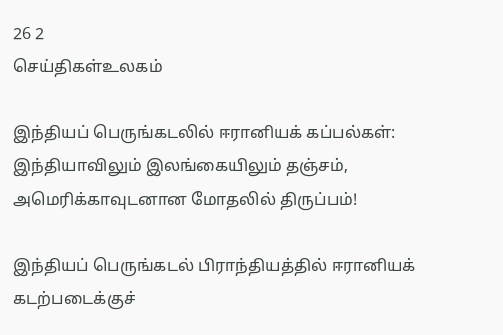26 2
செய்திகள்உலகம்

இந்தியப் பெருங்கடலில் ஈரானியக் கப்பல்கள்: இந்தியாவிலும் இலங்கையிலும் தஞ்சம், அமெரிக்காவுடனான மோதலில் திருப்பம்!

இந்தியப் பெருங்கடல் பிராந்தியத்தில் ஈரானியக் கடற்படைக்குச்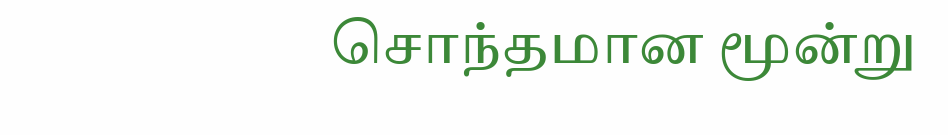சொந்தமான மூன்று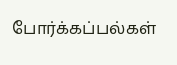போர்க்கப்பல்கள்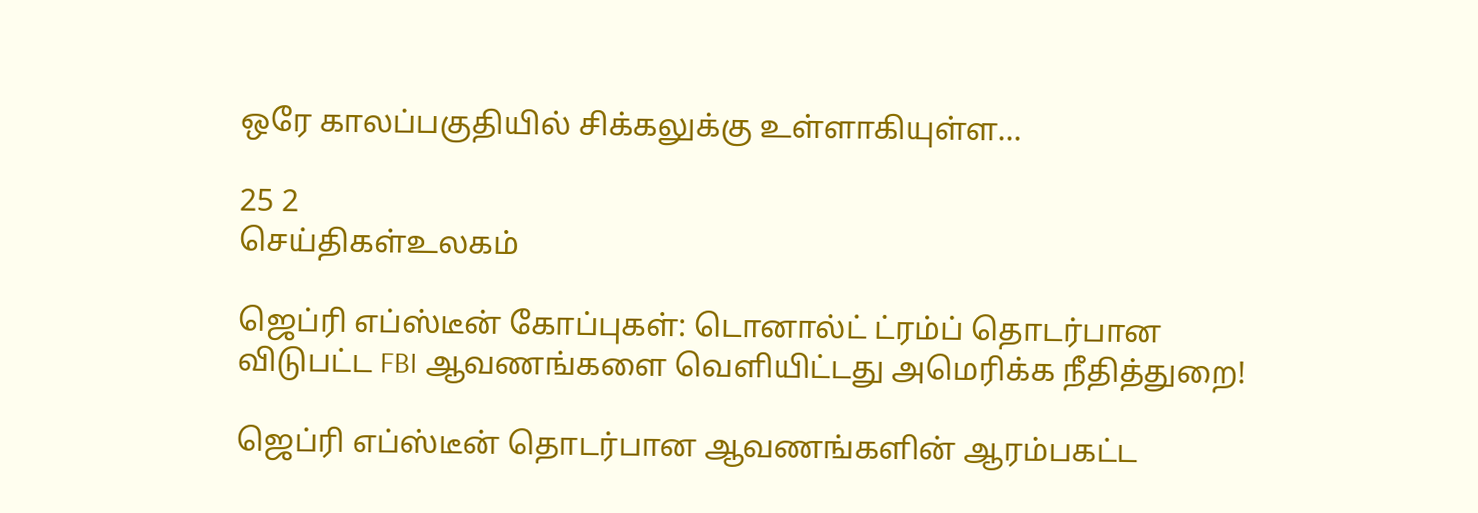ஒரே காலப்பகுதியில் சிக்கலுக்கு உள்ளாகியுள்ள...

25 2
செய்திகள்உலகம்

ஜெப்ரி எப்ஸ்டீன் கோப்புகள்: டொனால்ட் ட்ரம்ப் தொடர்பான விடுபட்ட FBI ஆவணங்களை வெளியிட்டது அமெரிக்க நீதித்துறை!

ஜெப்ரி எப்ஸ்டீன் தொடர்பான ஆவணங்களின் ஆரம்பகட்ட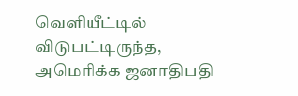வெளியீட்டில் விடுபட்டிருந்த, அமெரிக்க ஜனாதிபதி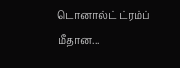டொனால்ட் ட்ரம்ப் மீதான...